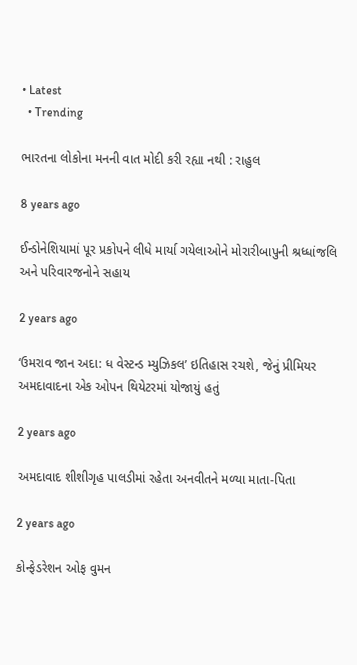• Latest
  • Trending

ભારતના લોકોના મનની વાત મોદી કરી રહ્યા નથી : રાહુલ

8 years ago

ઈન્ડોનેશિયામાં પૂર પ્રકોપને લીધે માર્યા ગયેલાઓને મોરારીબાપુની શ્રધ્ધાંજલિ અને પરિવારજનોને સહાય

2 years ago

‘ઉમરાવ જાન અદા: ધ વેસ્ટન્ડ મ્યુઝિકલ’ ઇતિહાસ રચશે, જેનું પ્રીમિયર અમદાવાદના એક ઓપન થિયેટરમાં યોજાયું હતું

2 years ago

અમદાવાદ શીશીગૃહ પાલડીમાં રહેતા અનવીતને મળ્યા માતા-પિતા

2 years ago

કોન્ફેડરેશન ઓફ વુમન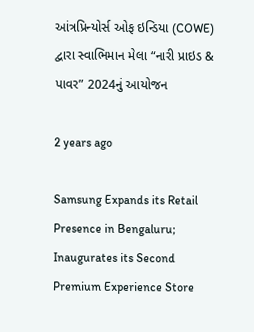આંત્રપ્રિન્યોર્સ ઓફ ઇન્ડિયા (COWE) દ્વારા સ્વાભિમાન મેલા “નારી પ્રાઇડ & પાવર” 2024નું આયોજન

2 years ago

Samsung Expands its Retail Presence in Bengaluru; Inaugurates its Second Premium Experience Store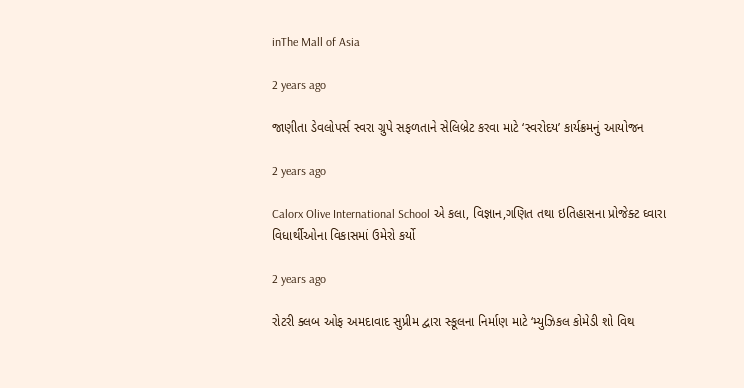inThe Mall of Asia

2 years ago

જાણીતા ડેવલોપર્સ સ્વરા ગ્રુપે સફળતાને સેલિબ્રેટ કરવા માટે ‘સ્વરોદય’ કાર્યક્રમનું આયોજન

2 years ago

Calorx Olive International School એ કલા, વિજ્ઞાન,ગણિત તથા ઇતિહાસના પ્રોજેક્ટ ઘ્વારા વિધાર્થીઓના વિકાસમાં ઉમેરો કર્યો

2 years ago

રોટરી ક્લબ ઓફ અમદાવાદ સુપ્રીમ દ્વારા સ્કૂલના નિર્માણ માટે ‘મ્યુઝિકલ કોમેડી શો વિથ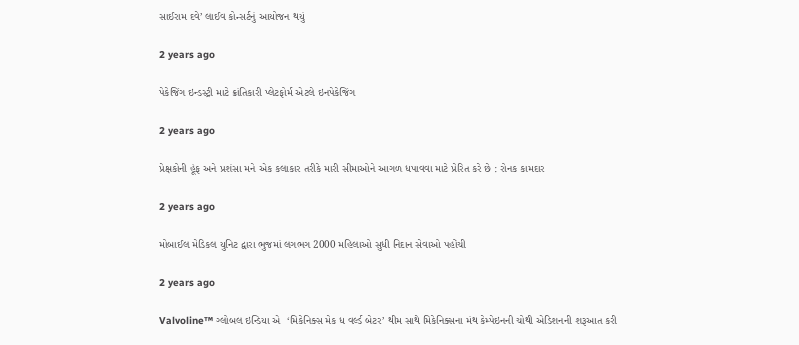સાઈરામ દવે’ લાઈવ કોન્સર્ટનું આયોજન થયું

2 years ago

પેકેજિંગ ઇન્ડસ્ટ્રી માટે ક્રાંતિકારી પ્લેટફોર્મ એટલે ઇનપેકેજિંગ

2 years ago

પ્રેક્ષકોની હૂંફ અને પ્રશંસા મને એક કલાકાર તરીકે મારી સીમાઓને આગળ ધપાવવા માટે પ્રેરિત કરે છે : રોનક કામદાર

2 years ago

મોબાઈલ મેડિકલ યુનિટ દ્વારા ભુજમાં લગભગ 2000 મહિલાઓ સુધી નિદાન સેવાઓ પહોંચી

2 years ago

Valvoline™ ગ્લોબલ ઇન્ડિયા એ  ‘મિકેનિક્સ મેક ધ વર્લ્ડ બેટર’ થીમ સાથે મિકેનિક્સના મંથ કેમ્પેઇનની ચોથી એડિશનની શરૂઆત કરી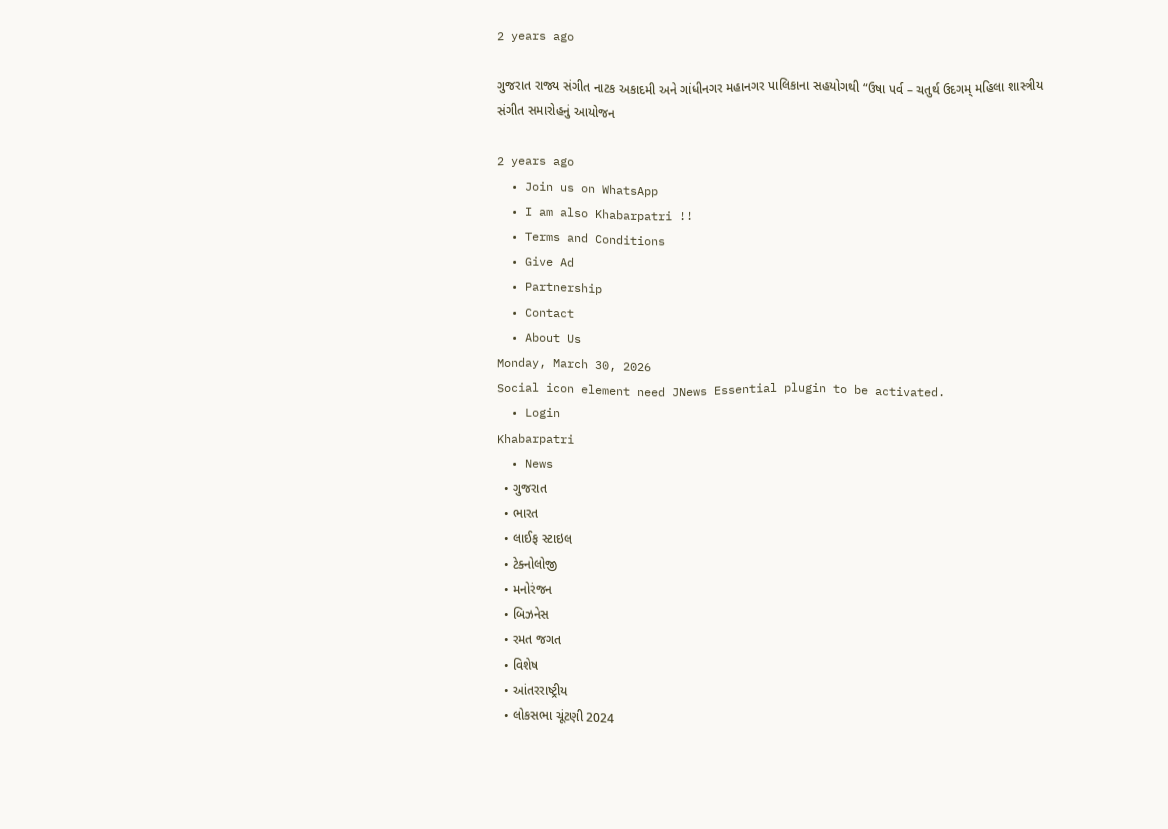2 years ago

ગુજરાત રાજ્ય સંગીત નાટક અકાદમી અને ગાંધીનગર મહાનગર પાલિકાના સહયોગથી “ઉષા પર્વ – ચતુર્થ ઉદગમ્ મહિલા શાસ્ત્રીય સંગીત સમારોહનું આયોજન

2 years ago
  • Join us on WhatsApp
  • I am also Khabarpatri !!
  • Terms and Conditions
  • Give Ad
  • Partnership
  • Contact
  • About Us
Monday, March 30, 2026
Social icon element need JNews Essential plugin to be activated.
  • Login
Khabarpatri
  • News
  • ગુજરાત
  • ભારત
  • લાઈફ સ્ટાઇલ
  • ટેક્નોલોજી
  • મનોરંજન
  • બિઝનેસ
  • રમત જગત
  • વિશેષ
  • આંતરરાષ્ટ્રીય
  • લોકસભા ચૂંટણી 2024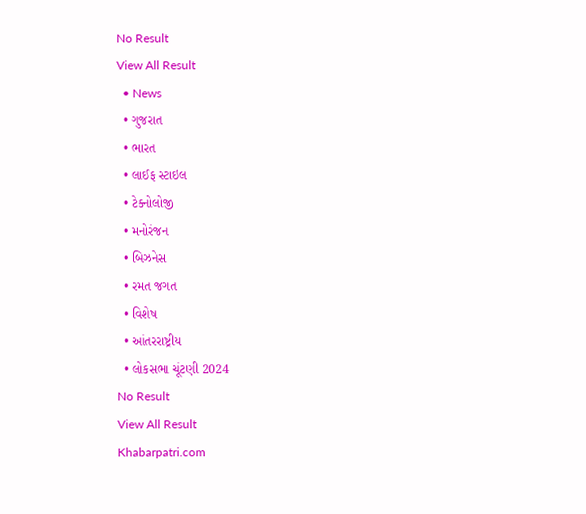No Result
View All Result
  • News
  • ગુજરાત
  • ભારત
  • લાઈફ સ્ટાઇલ
  • ટેક્નોલોજી
  • મનોરંજન
  • બિઝનેસ
  • રમત જગત
  • વિશેષ
  • આંતરરાષ્ટ્રીય
  • લોકસભા ચૂંટણી 2024
No Result
View All Result
Khabarpatri.com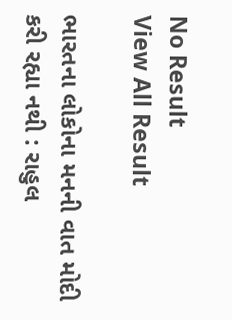No Result
View All Result

ભારતના લોકોના મનની વાત મોદી કરી રહ્યા નથી : રાહુલ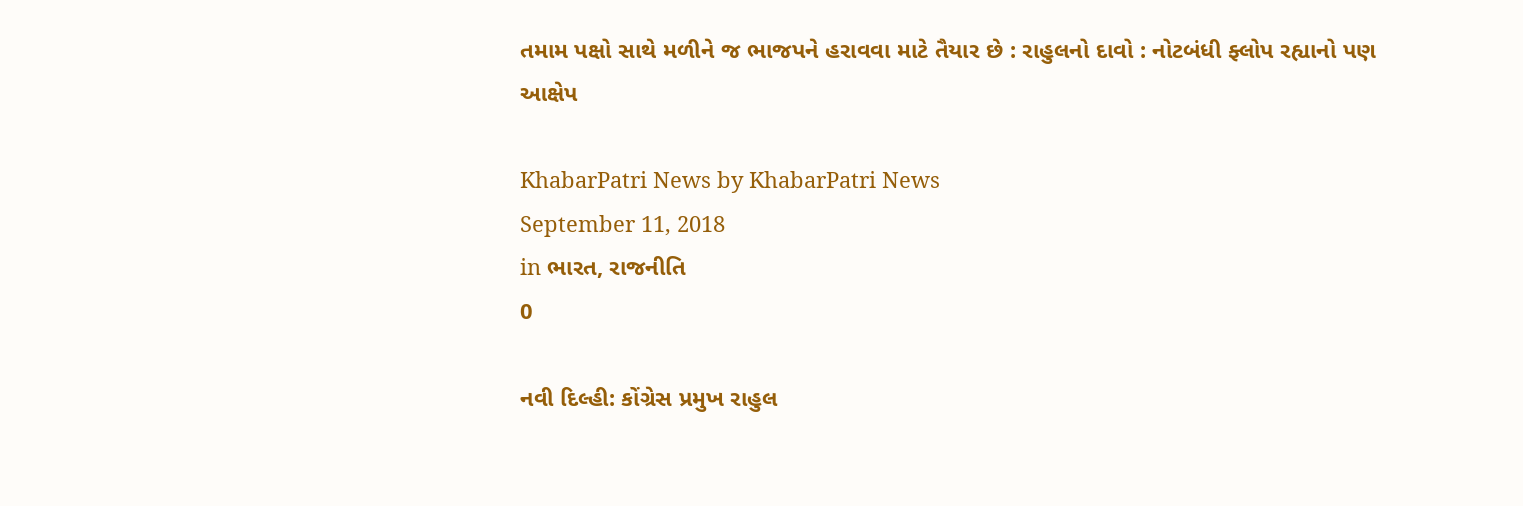તમામ પક્ષો સાથે મળીને જ ભાજપને હરાવવા માટે તૈયાર છે : રાહુલનો દાવો : નોટબંધી ફ્લોપ રહ્યાનો પણ આક્ષેપ

KhabarPatri News by KhabarPatri News
September 11, 2018
in ભારત, રાજનીતિ
0

નવી દિલ્હી: કોંગ્રેસ પ્રમુખ રાહુલ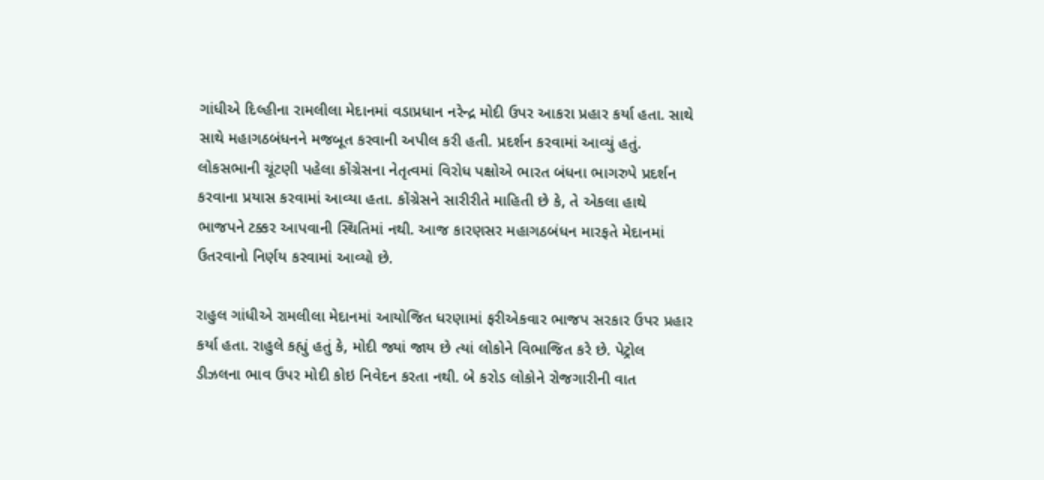ગાંધીએ દિલ્હીના રામલીલા મેદાનમાં વડાપ્રધાન નરેન્દ્ર મોદી ઉપર આકરા પ્રહાર કર્યા હતા. સાથે સાથે મહાગઠબંધનને મજબૂત કરવાની અપીલ કરી હતી. પ્રદર્શન કરવામાં આવ્યું હતું. લોકસભાની ચૂંટણી પહેલા કોંગ્રેસના નેતૃત્વમાં વિરોધ પક્ષોએ ભારત બંધના ભાગરુપે પ્રદર્શન કરવાના પ્રયાસ કરવામાં આવ્યા હતા. કોંગ્રેસને સારીરીતે માહિતી છે કે, તે એકલા હાથે ભાજપને ટક્કર આપવાની સ્થિતિમાં નથી. આજ કારણસર મહાગઠબંધન મારફતે મેદાનમાં ઉતરવાનો નિર્ણય કરવામાં આવ્યો છે.

રાહુલ ગાંધીએ રામલીલા મેદાનમાં આયોજિત ધરણામાં ફરીએકવાર ભાજપ સરકાર ઉપર પ્રહાર કર્યા હતા. રાહુલે કહ્યું હતું કે, મોદી જ્યાં જાય છે ત્યાં લોકોને વિભાજિત કરે છે. પેટ્રોલ ડીઝલના ભાવ ઉપર મોદી કોઇ નિવેદન કરતા નથી. બે કરોડ લોકોને રોજગારીની વાત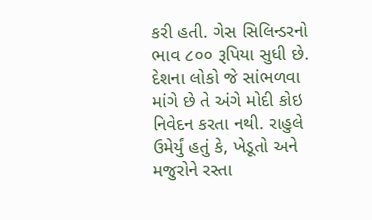કરી હતી. ગેસ સિલિન્ડરનો ભાવ ૮૦૦ રૂપિયા સુધી છે. દેશના લોકો જે સાંભળવા માંગે છે તે અંગે મોદી કોઇ નિવેદન કરતા નથી. રાહુલે ઉમેર્યું હતું કે, ખેડૂતો અને મજુરોને રસ્તા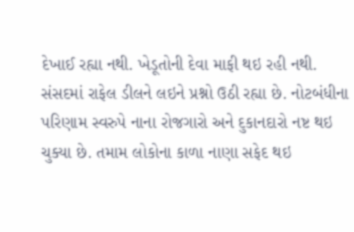દેખાઈ રહ્યા નથી. ખેડૂતોની દેવા માફી થઇ રહી નથી. સંસદમાં રાફેલ ડીલને લઇને પ્રશ્નો ઉઠી રહ્યા છે. નોટબંધીના પરિણામ સ્વરુપે નાના રોજગારો અને દુકાનદારો નષ્ટ થઇ ચુક્યા છે. તમામ લોકોના કાળા નાણા સફેદ થઇ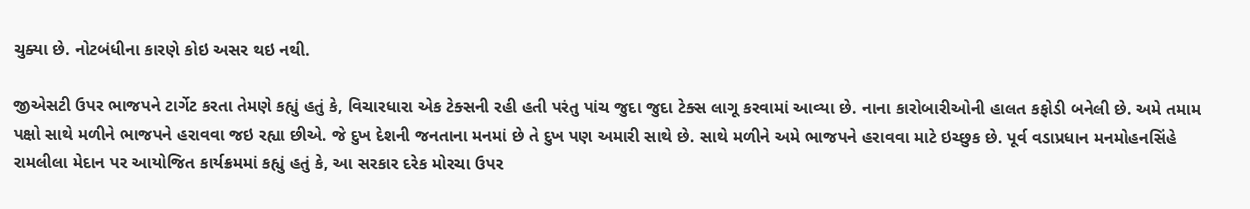ચુક્યા છે. નોટબંધીના કારણે કોઇ અસર થઇ નથી.

જીએસટી ઉપર ભાજપને ટાર્ગેટ કરતા તેમણે કહ્યું હતું કે, વિચારધારા એક ટેક્સની રહી હતી પરંતુ પાંચ જુદા જુદા ટેક્સ લાગૂ કરવામાં આવ્યા છે. નાના કારોબારીઓની હાલત કફોડી બનેલી છે. અમે તમામ પક્ષો સાથે મળીને ભાજપને હરાવવા જઇ રહ્યા છીએ. જે દુખ દેશની જનતાના મનમાં છે તે દુખ પણ અમારી સાથે છે. સાથે મળીને અમે ભાજપને હરાવવા માટે ઇચ્છુક છે. પૂર્વ વડાપ્રધાન મનમોહનસિંહે રામલીલા મેદાન પર આયોજિત કાર્યક્રમમાં કહ્યું હતું કે, આ સરકાર દરેક મોરચા ઉપર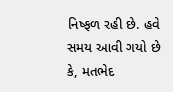નિષ્ફળ રહી છે. હવે સમય આવી ગયો છે કે, મતભેદ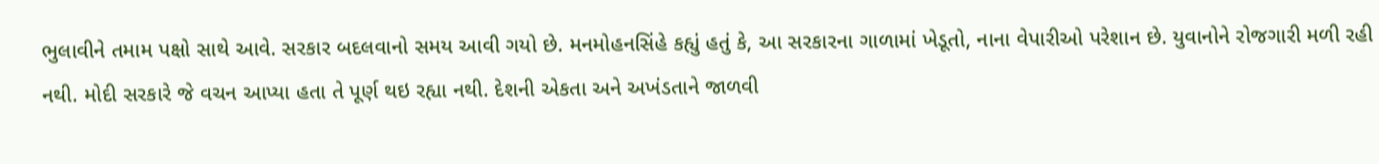ભુલાવીને તમામ પક્ષો સાથે આવે. સરકાર બદલવાનો સમય આવી ગયો છે. મનમોહનસિંહે કહ્યું હતું કે, આ સરકારના ગાળામાં ખેડૂતો, નાના વેપારીઓ પરેશાન છે. યુવાનોને રોજગારી મળી રહી નથી. મોદી સરકારે જે વચન આપ્યા હતા તે પૂર્ણ થઇ રહ્યા નથી. દેશની એકતા અને અખંડતાને જાળવી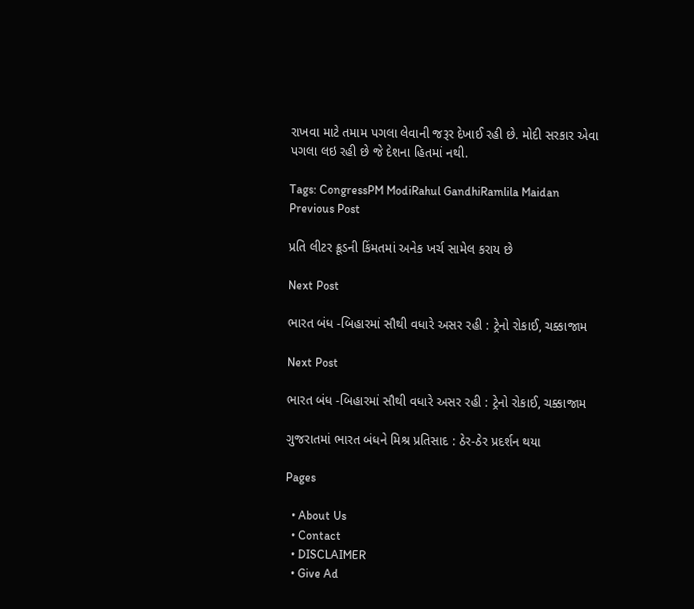રાખવા માટે તમામ પગલા લેવાની જરૂર દેખાઈ રહી છે. મોદી સરકાર એવા પગલા લઇ રહી છે જે દેશના હિતમાં નથી.

Tags: CongressPM ModiRahul GandhiRamlila Maidan
Previous Post

પ્રતિ લીટર ક્રૂડની કિંમતમાં અનેક ખર્ચ સામેલ કરાય છે

Next Post

ભારત બંધ -બિહારમાં સૌથી વધારે અસર રહી : ટ્રેનો રોકાઈ, ચક્કાજામ

Next Post

ભારત બંધ -બિહારમાં સૌથી વધારે અસર રહી : ટ્રેનો રોકાઈ, ચક્કાજામ

ગુજરાતમાં ભારત બંધને મિશ્ર પ્રતિસાદ : ઠેર-ઠેર પ્રદર્શન થયા

Pages

  • About Us
  • Contact
  • DISCLAIMER
  • Give Ad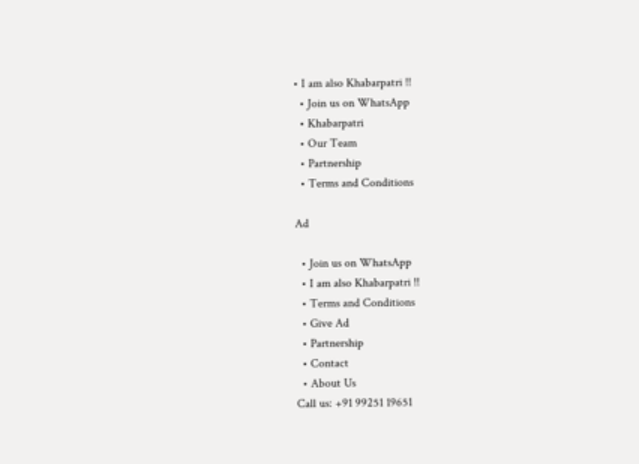• I am also Khabarpatri !!
  • Join us on WhatsApp
  • Khabarpatri
  • Our Team
  • Partnership
  • Terms and Conditions

Ad

  • Join us on WhatsApp
  • I am also Khabarpatri !!
  • Terms and Conditions
  • Give Ad
  • Partnership
  • Contact
  • About Us
Call us: +91 99251 19651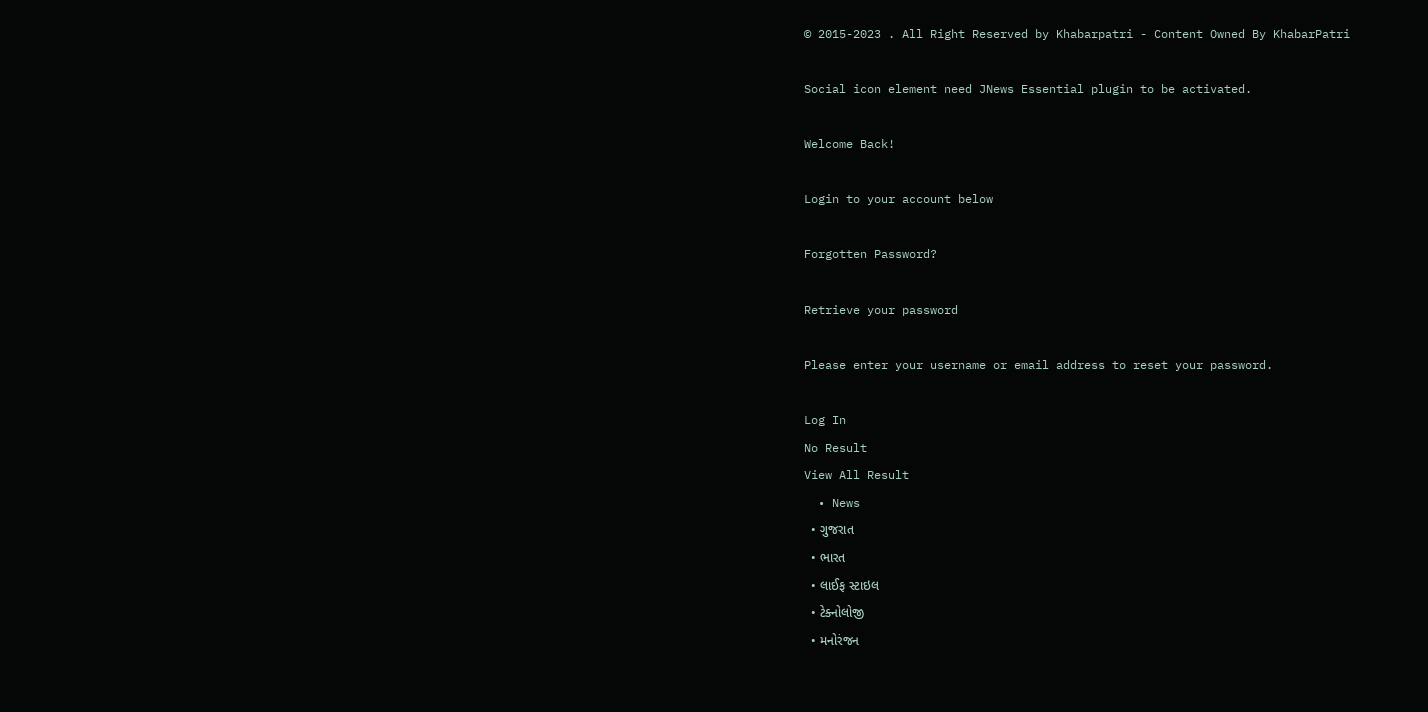© 2015-2023 . All Right Reserved by Khabarpatri - Content Owned By KhabarPatri

Social icon element need JNews Essential plugin to be activated.

Welcome Back!

Login to your account below

Forgotten Password?

Retrieve your password

Please enter your username or email address to reset your password.

Log In
No Result
View All Result
  • News
  • ગુજરાત
  • ભારત
  • લાઈફ સ્ટાઇલ
  • ટેક્નોલોજી
  • મનોરંજન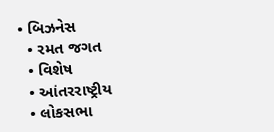• બિઝનેસ
  • રમત જગત
  • વિશેષ
  • આંતરરાષ્ટ્રીય
  • લોકસભા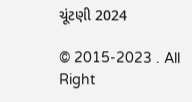ચૂંટણી 2024

© 2015-2023 . All Right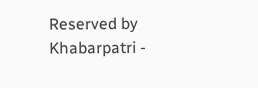Reserved by Khabarpatri -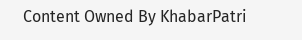Content Owned By KhabarPatri